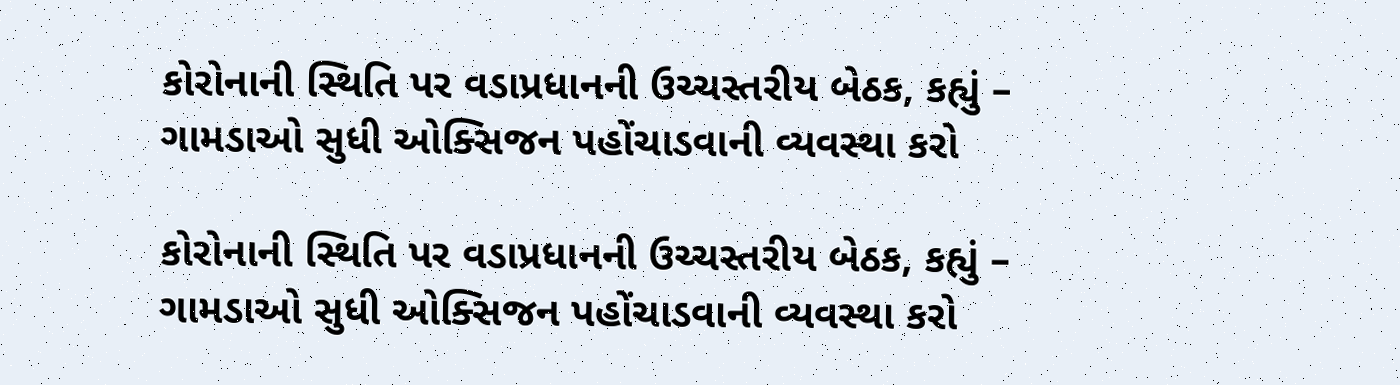કોરોનાની સ્થિતિ પર વડાપ્રધાનની ઉચ્ચસ્તરીય બેઠક, કહ્યું – ગામડાઓ સુધી ઓક્સિજન પહોંચાડવાની વ્યવસ્થા કરો

કોરોનાની સ્થિતિ પર વડાપ્રધાનની ઉચ્ચસ્તરીય બેઠક, કહ્યું – ગામડાઓ સુધી ઓક્સિજન પહોંચાડવાની વ્યવસ્થા કરો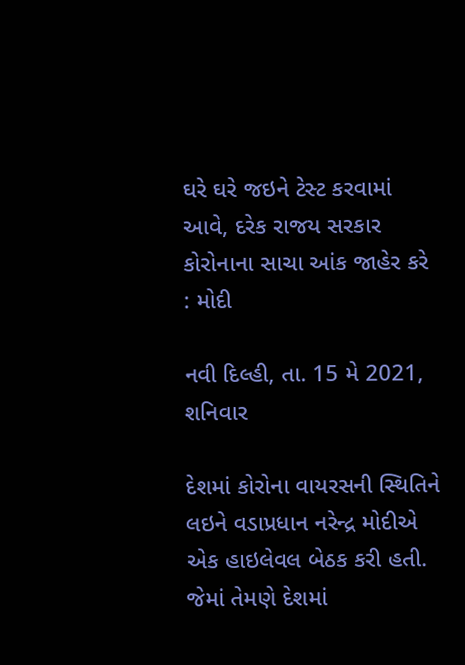ઘરે ઘરે જઇને ટેસ્ટ કરવામાં આવે, દરેક રાજય સરકાર કોરોનાના સાચા આંક જાહેર કરે : મોદી

નવી દિલ્હી, તા. 15 મે 2021, શનિવાર

દેશમાં કોરોના વાયરસની સ્થિતિને લઇને વડાપ્રધાન નરેન્દ્ર મોદીએ એક હાઇલેવલ બેઠક કરી હતી. જેમાં તેમણે દેશમાં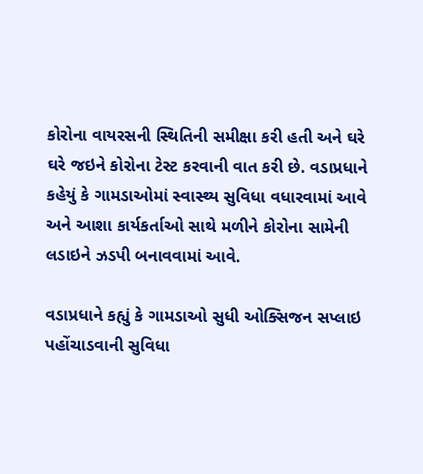કોરોના વાયરસની સ્થિતિની સમીક્ષા કરી હતી અને ઘરે ઘરે જઇને કોરોના ટેસ્ટ કરવાની વાત કરી છે. વડાપ્રધાને કહેયું કે ગામડાઓમાં સ્વાસ્થ્ય સુવિધા વધારવામાં આવે અને આશા કાર્યકર્તાઓ સાથે મળીને કોરોના સામેની લડાઇને ઝડપી બનાવવામાં આવે.

વડાપ્રધાને કહ્યું કે ગામડાઓ સુધી ઓક્સિજન સપ્લાઇ પહોંચાડવાની સુવિધા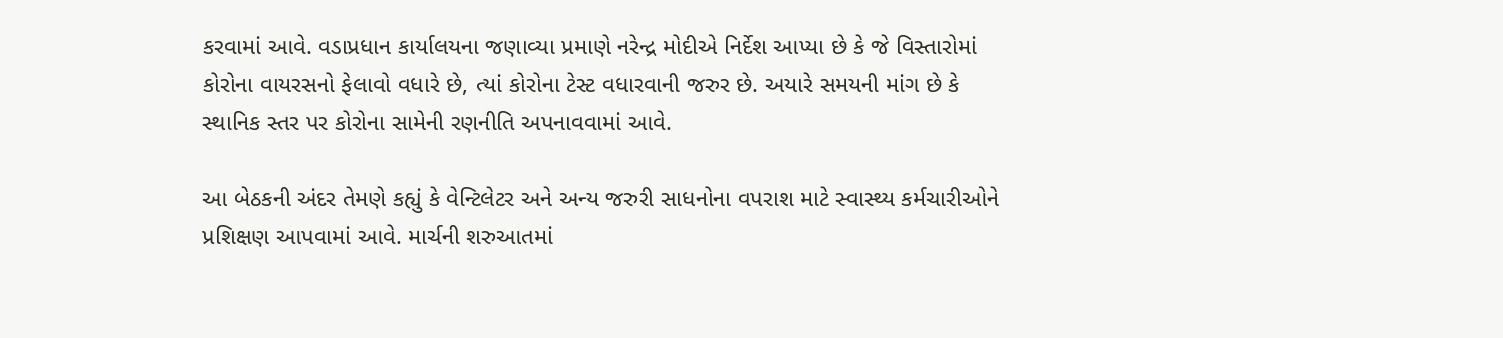કરવામાં આવે. વડાપ્રધાન કાર્યાલયના જણાવ્યા પ્રમાણે નરેન્દ્ર મોદીએ નિર્દેશ આપ્યા છે કે જે વિસ્તારોમાં કોરોના વાયરસનો ફેલાવો વધારે છે, ત્યાં કોરોના ટેસ્ટ વધારવાની જરુર છે. અયારે સમયની માંગ છે કે સ્થાનિક સ્તર પર કોરોના સામેની રણનીતિ અપનાવવામાં આવે.

આ બેઠકની અંદર તેમણે કહ્યું કે વેન્ટિલેટર અને અન્ય જરુરી સાધનોના વપરાશ માટે સ્વાસ્થ્ય કર્મચારીઓને પ્રશિક્ષણ આપવામાં આવે. માર્ચની શરુઆતમાં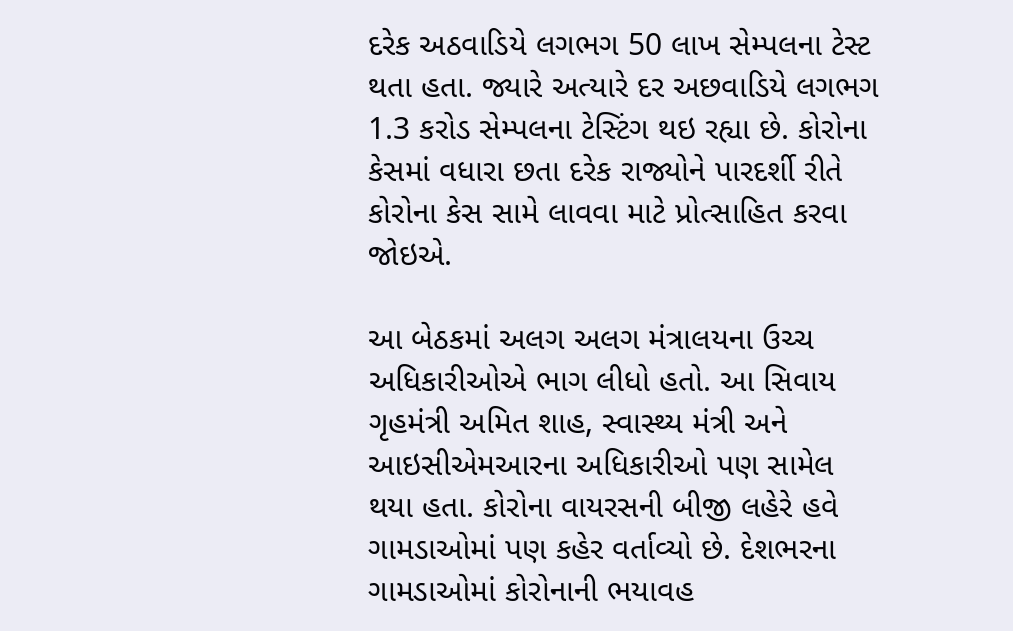દરેક અઠવાડિયે લગભગ 50 લાખ સેમ્પલના ટેસ્ટ થતા હતા. જ્યારે અત્યારે દર અછવાડિયે લગભગ 1.3 કરોડ સેમ્પલના ટેસ્ટિંગ થઇ રહ્યા છે. કોરોના કેસમાં વધારા છતા દરેક રાજ્યોને પારદર્શી રીતે કોરોના કેસ સામે લાવવા માટે પ્રોત્સાહિત કરવા જોઇએ.

આ બેઠકમાં અલગ અલગ મંત્રાલયના ઉચ્ચ અધિકારીઓએ ભાગ લીધો હતો. આ સિવાય ગૃહમંત્રી અમિત શાહ, સ્વાસ્થ્ય મંત્રી અને આઇસીએમઆરના અધિકારીઓ પણ સામેલ થયા હતા. કોરોના વાયરસની બીજી લહેરે હવે ગામડાઓમાં પણ કહેર વર્તાવ્યો છે. દેશભરના ગામડાઓમાં કોરોનાની ભયાવહ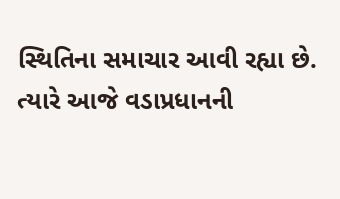સ્થિતિના સમાચાર આવી રહ્યા છે. ત્યારે આજે વડાપ્રધાનની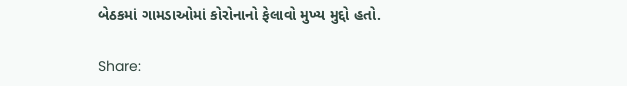બેઠકમાં ગામડાઓમાં કોરોનાનો ફેલાવો મુખ્ય મુદ્દો હતો.

Share: